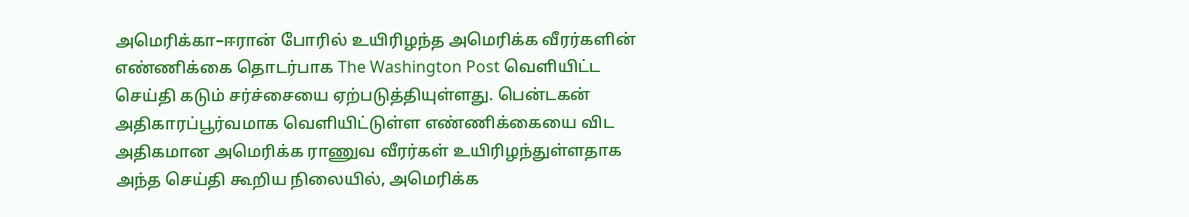அமெரிக்கா–ஈரான் போரில் உயிரிழந்த அமெரிக்க வீரர்களின் எண்ணிக்கை தொடர்பாக The Washington Post வெளியிட்ட செய்தி கடும் சர்ச்சையை ஏற்படுத்தியுள்ளது. பென்டகன் அதிகாரப்பூர்வமாக வெளியிட்டுள்ள எண்ணிக்கையை விட அதிகமான அமெரிக்க ராணுவ வீரர்கள் உயிரிழந்துள்ளதாக அந்த செய்தி கூறிய நிலையில், அமெரிக்க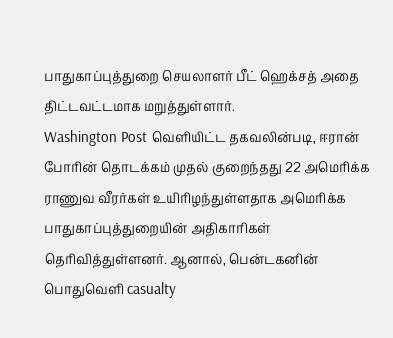பாதுகாப்புத்துறை செயலாளர் பீட் ஹெக்சத் அதை திட்டவட்டமாக மறுத்துள்ளார்.
Washington Post வெளியிட்ட தகவலின்படி, ஈரான் போரின் தொடக்கம் முதல் குறைந்தது 22 அமெரிக்க ராணுவ வீரர்கள் உயிரிழந்துள்ளதாக அமெரிக்க பாதுகாப்புத்துறையின் அதிகாரிகள் தெரிவித்துள்ளனர். ஆனால், பென்டகனின் பொதுவெளி casualty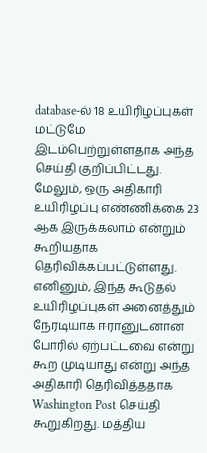database-ல் 18 உயிரிழப்புகள் மட்டுமே இடம்பெற்றுள்ளதாக அந்த செய்தி குறிப்பிட்டது. மேலும், ஒரு அதிகாரி உயிரிழப்பு எண்ணிக்கை 23 ஆக இருக்கலாம் என்றும் கூறியதாக தெரிவிக்கப்பட்டுள்ளது.
எனினும், இந்த கூடுதல் உயிரிழப்புகள் அனைத்தும் நேரடியாக ஈரானுடனான போரில் ஏற்பட்டவை என்று கூற முடியாது என்று அந்த அதிகாரி தெரிவித்ததாக Washington Post செய்தி கூறுகிறது. மத்திய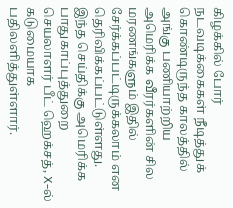கிழக்கில் போர் நடவடிக்கைகள் நீடித்துக் கொண்டிருந்த காலத்தில் அங்கு பணியாற்றிய அமெரிக்க வீரர்களின் சில மரணங்களும் இதில் சேர்க்கப்பட்டிருக்கலாம் என தெரிவிக்கப்பட்டுள்ளது.
இந்த செய்திக்கு அமெரிக்க பாதுகாப்புத்துறை செயலாளர் பீட் ஹெக்சத், X-ல் கடுமையாக பதிலளித்துள்ளார்.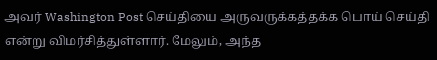அவர் Washington Post செய்தியை அருவருக்கத்தக்க பொய் செய்தி என்று விமர்சித்துள்ளார். மேலும், அந்த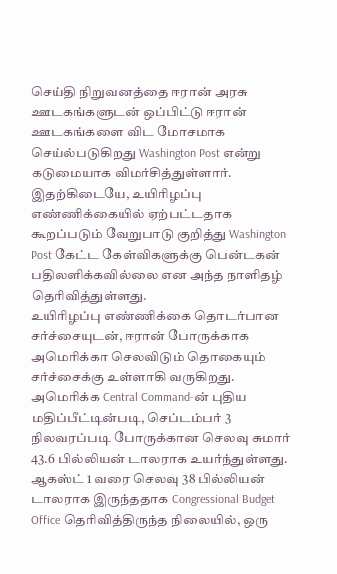செய்தி நிறுவனத்தை ஈரான் அரசு ஊடகங்களுடன் ஒப்பிட்டு ஈரான் ஊடகங்களை விட மோசமாக செய்ல்படுகிறது Washington Post என்று கடுமையாக விமர்சித்துள்ளார்.
இதற்கிடையே, உயிரிழப்பு எண்ணிக்கையில் ஏற்பட்டதாக கூறப்படும் வேறுபாடு குறித்து Washington Post கேட்ட கேள்விகளுக்கு பென்டகன் பதிலளிக்கவில்லை என அந்த நாளிதழ் தெரிவித்துள்ளது.
உயிரிழப்பு எண்ணிக்கை தொடர்பான சர்ச்சையுடன், ஈரான் போருக்காக அமெரிக்கா செலவிடும் தொகையும் சர்ச்சைக்கு உள்ளாகி வருகிறது.
அமெரிக்க Central Command-ன் புதிய மதிப்பீட்டின்படி, செப்டம்பர் 3 நிலவரப்படி போருக்கான செலவு சுமார் 43.6 பில்லியன் டாலராக உயர்ந்துள்ளது. ஆகஸ்ட் 1 வரை செலவு 38 பில்லியன் டாலராக இருந்ததாக Congressional Budget Office தெரிவித்திருந்த நிலையில், ஒரு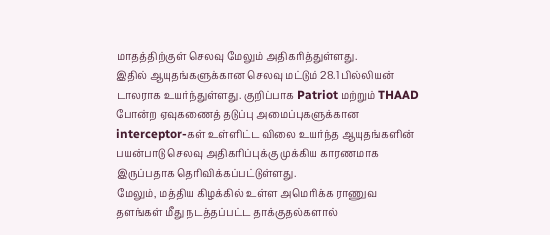மாதத்திற்குள் செலவு மேலும் அதிகரித்துள்ளது.
இதில் ஆயுதங்களுக்கான செலவு மட்டும் 28.1 பில்லியன் டாலராக உயர்ந்துள்ளது. குறிப்பாக Patriot மற்றும் THAAD போன்ற ஏவுகணைத் தடுப்பு அமைப்புகளுக்கான interceptor-கள் உள்ளிட்ட விலை உயர்ந்த ஆயுதங்களின் பயன்பாடு செலவு அதிகரிப்புக்கு முக்கிய காரணமாக இருப்பதாக தெரிவிக்கப்பட்டுள்ளது.
மேலும், மத்திய கிழக்கில் உள்ள அமெரிக்க ராணுவ தளங்கள் மீது நடத்தப்பட்ட தாக்குதல்களால்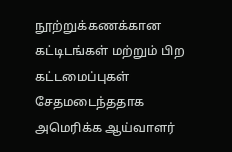நூற்றுக்கணக்கான கட்டிடங்கள் மற்றும் பிற கட்டமைப்புகள் சேதமடைந்ததாக அமெரிக்க ஆய்வாளர்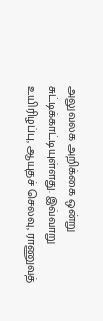அலுவலக அறிக்கை ஒன்று சுட்டிக்காட்டியுள்ளது. இவ்வாறு உயிரிழப்பு, ஆயுதச் செலவு, ராணுவத்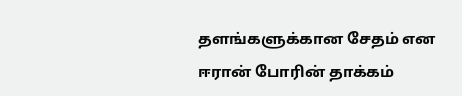தளங்களுக்கான சேதம் என ஈரான் போரின் தாக்கம்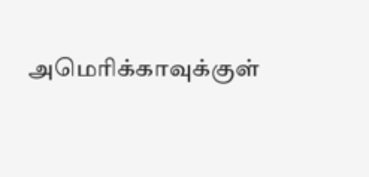அமெரிக்காவுக்குள்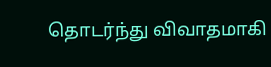தொடர்ந்து விவாதமாகி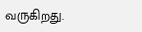வருகிறது.